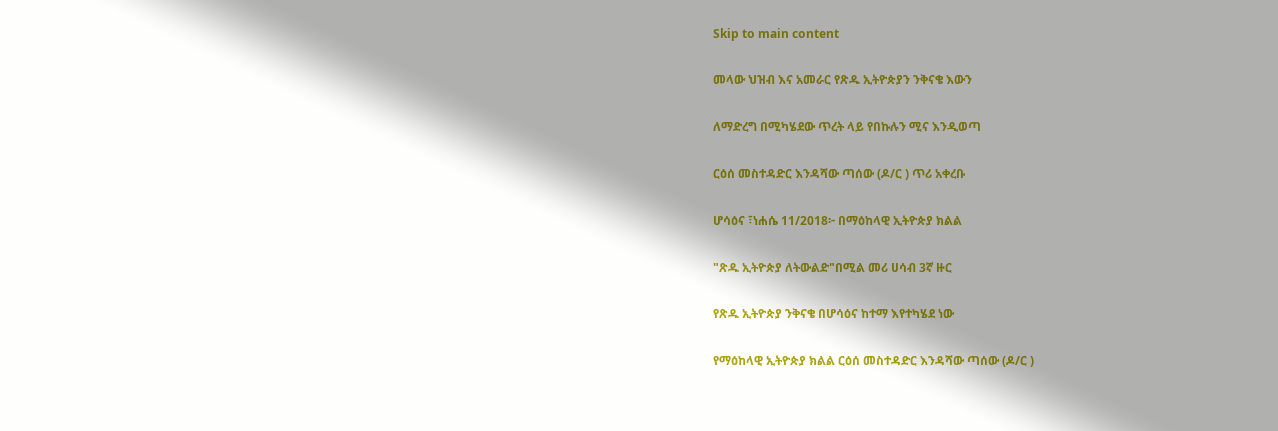Skip to main content

መላው ህዝብ እና አመራር የጽዱ ኢትዮጵያን ንቅናቄ እውን

ለማድረግ በሚካሄደው ጥረት ላይ የበኩሉን ሚና እንዲወጣ

ርዕሰ መስተዳድር እንዳሻው ጣሰው (ዶ/ር ) ጥሪ አቀረቡ

ሆሳዕና ፣ነሐሴ 11/2018፦ በማዕከላዊ ኢትዮጵያ ክልል

"ጽዱ ኢትዮጵያ ለትውልድ"በሚል መሪ ሀሳብ 3ኛ ዙር

የጽዱ ኢትዮጵያ ንቅናቄ በሆሳዕና ከተማ እየተካሄደ ነው

የማዕከላዊ ኢትዮጵያ ክልል ርዕሰ መስተዳድር እንዳሻው ጣሰው (ዶ/ር )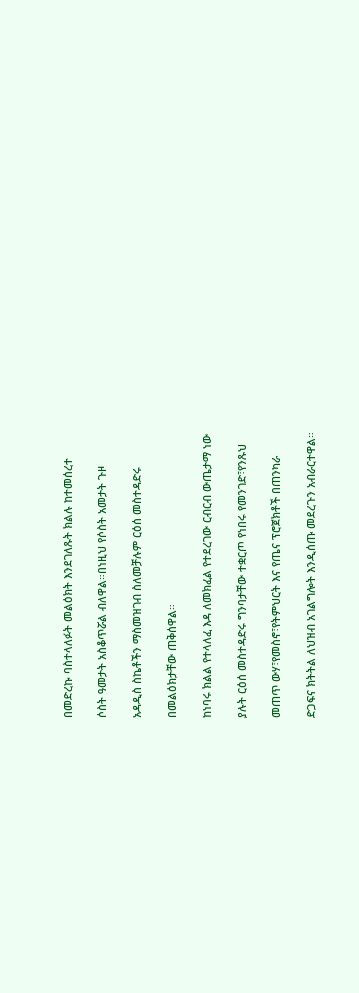በመድረኩ ባስተላለፉት መልዕክት እንደገለጹት ክልሉ ከተመሰረተ

ሶስት ዓመታት አስቆጥሯል ብለዋል።በነዚህ የሶስት አመታት ጉዞ

አዳዲስ ስኬቶችን ማስመዝገብ ስለመቻሉም ርዕሰ መስተዳድሩ

በመልዕክታቸው ጠቅሰዋል።

ከነባሩ ክልል የተላለፈ እዳ ለመክፈል የተደረገው ርብርብ ውጤታማ ነው

ያሉት ርዕሰ መስተዳድሩ ግንባታቸው ተቋርጦ የነበሩ የመንገድ፣የንጹህ

መጠጥ ውሃ፣የመስኖ፣የትምህርት እና የጤና ፕሮጀክቶች በጠንካራ

ድጋፍና ክትትል ለህዝብ አገልግሎት እንዲሰጡ መደረጉን አብራርተዋል።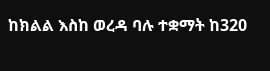ከክልል እስከ ወረዳ ባሉ ተቋማት ከ320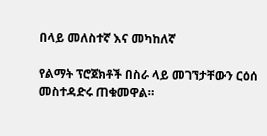በላይ መለስተኛ እና መካከለኛ

የልማት ፕሮጀክቶች በስራ ላይ መገኘታቸውን ርዕሰ መስተዳድሩ ጠቁመዋል።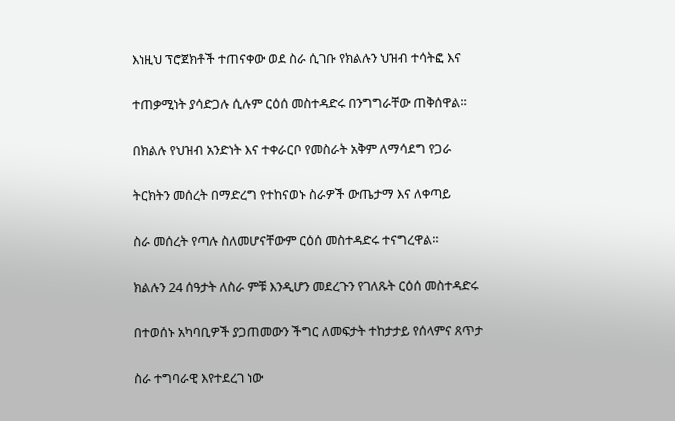እነዚህ ፕሮጀክቶች ተጠናቀው ወደ ስራ ሲገቡ የክልሉን ህዝብ ተሳትፎ እና

ተጠቃሚነት ያሳድጋሉ ሲሉም ርዕሰ መስተዳድሩ በንግግራቸው ጠቅሰዋል።

በክልሉ የህዝብ አንድነት እና ተቀራርቦ የመስራት አቅም ለማሳደግ የጋራ

ትርክትን መሰረት በማድረግ የተከናወኑ ስራዎች ውጤታማ እና ለቀጣይ

ስራ መሰረት የጣሉ ስለመሆናቸውም ርዕሰ መስተዳድሩ ተናግረዋል።

ክልሉን 24 ሰዓታት ለስራ ምቹ እንዲሆን መደረጉን የገለጹት ርዕሰ መስተዳድሩ

በተወሰኑ አካባቢዎች ያጋጠመውን ችግር ለመፍታት ተከታታይ የሰላምና ጸጥታ

ስራ ተግባራዊ እየተደረገ ነው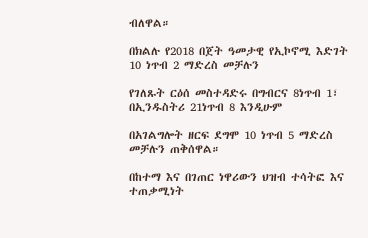ብለዋል።

በክልሉ የ2018 በጀት ዓመታዊ የኢኮኖሚ እድገት 10 ነጥብ 2 ማድረስ መቻሉን

የገለጹት ርዕሰ መስተዳድሩ በግብርና 8ነጥብ 1፣ በኢንዱስትሪ 21ነጥብ 8 እንዲሁም

በአገልግሎት ዘርፍ ደግሞ 10 ነጥብ 5 ማድረስ መቻሉን ጠቅሰዋል።

በከተማ እና በገጠር ነዋሪውን ህዝብ ተሳትፎ እና ተጠቃሚነት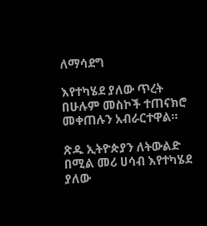ለማሳደግ

እየተካሄደ ያለው ጥረት በሁሉም መስኮች ተጠናክሮ መቀጠሉን አብራርተዋል።

ጽዱ ኢትዮጵያን ለትውልድ በሚል መሪ ሀሳብ እየተካሄደ ያለው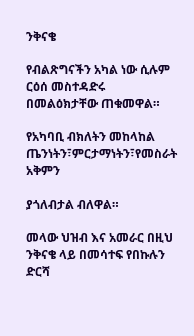ንቅናቄ

የብልጽግናችን አካል ነው ሲሉም ርዕሰ መስተዳድሩ በመልዕክታቸው ጠቁመዋል።

የአካባቢ ብክለትን መከላከል ጤንነትን፣ምርታማነትን፣የመስራት አቅምን

ያጎለብታል ብለዋል።

መላው ህዝብ እና አመራር በዚህ ንቅናቄ ላይ በመሳተፍ የበኩሉን ድርሻ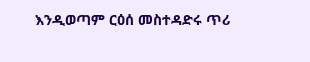እንዲወጣም ርዕሰ መስተዳድሩ ጥሪ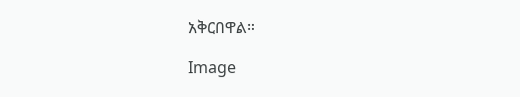አቅርበዋል።

Image